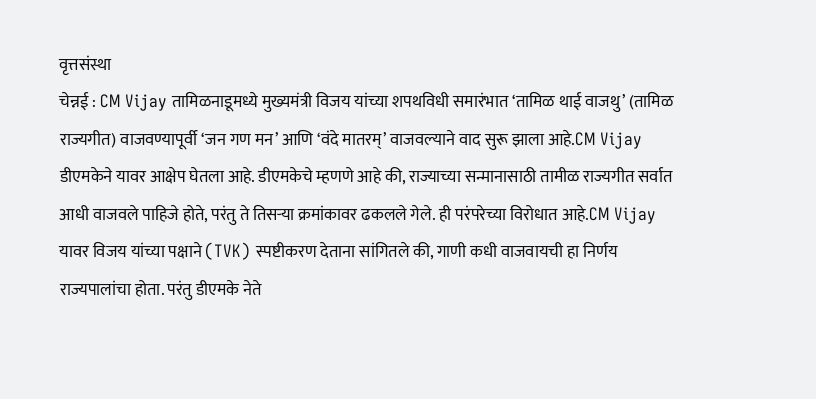वृत्तसंस्था
चेन्नई : CM Vijay तामिळनाडूमध्ये मुख्यमंत्री विजय यांच्या शपथविधी समारंभात ‘तामिळ थाई वाजथु’ (तामिळ राज्यगीत) वाजवण्यापूर्वी ‘जन गण मन’ आणि ‘वंदे मातरम्’ वाजवल्याने वाद सुरू झाला आहे.CM Vijay
डीएमकेने यावर आक्षेप घेतला आहे. डीएमकेचे म्हणणे आहे की, राज्याच्या सन्मानासाठी तामीळ राज्यगीत सर्वात आधी वाजवले पाहिजे होते, परंतु ते तिसऱ्या क्रमांकावर ढकलले गेले. ही परंपरेच्या विरोधात आहे.CM Vijay
यावर विजय यांच्या पक्षाने (TVK) स्पष्टीकरण देताना सांगितले की, गाणी कधी वाजवायची हा निर्णय राज्यपालांचा होता. परंतु डीएमके नेते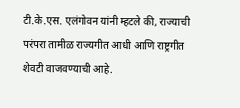टी.के.एस. एलंगोवन यांनी म्हटले की, राज्याची परंपरा तामीळ राज्यगीत आधी आणि राष्ट्रगीत शेवटी वाजवण्याची आहे.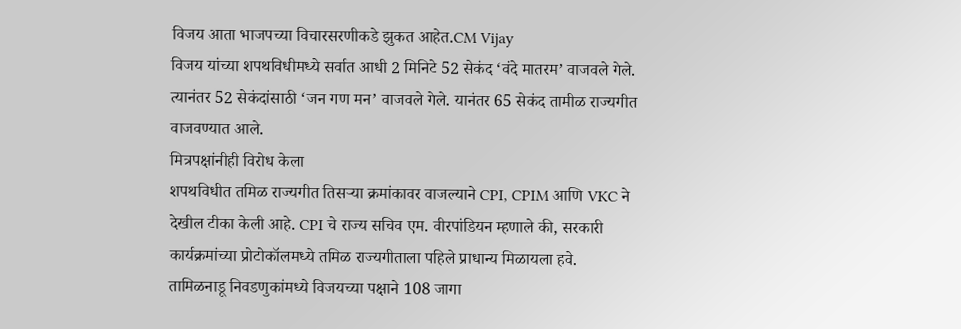विजय आता भाजपच्या विचारसरणीकडे झुकत आहेत.CM Vijay
विजय यांच्या शपथविधीमध्ये सर्वात आधी 2 मिनिटे 52 सेकंद ‘वंदे मातरम’ वाजवले गेले. त्यानंतर 52 सेकंदांसाठी ‘जन गण मन’ वाजवले गेले. यानंतर 65 सेकंद तामीळ राज्यगीत वाजवण्यात आले.
मित्रपक्षांनीही विरोध केला
शपथविधीत तमिळ राज्यगीत तिसऱ्या क्रमांकावर वाजल्याने CPI, CPIM आणि VKC ने देखील टीका केली आहे. CPI चे राज्य सचिव एम. वीरपांडियन म्हणाले की, सरकारी कार्यक्रमांच्या प्रोटोकॉलमध्ये तमिळ राज्यगीताला पहिले प्राधान्य मिळायला हवे.
तामिळनाडू निवडणुकांमध्ये विजयच्या पक्षाने 108 जागा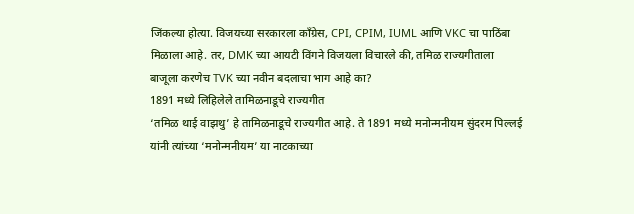जिंकल्या होत्या. विजयच्या सरकारला काँग्रेस, CPI, CPIM, IUML आणि VKC चा पाठिंबा मिळाला आहे. तर, DMK च्या आयटी विंगने विजयला विचारले की, तमिळ राज्यगीताला बाजूला करणेच TVK च्या नवीन बदलाचा भाग आहे का?
1891 मध्ये लिहिलेले तामिळनाडूचे राज्यगीत
‘तमिळ थाई वाझथु’ हे तामिळनाडूचे राज्यगीत आहे. ते 1891 मध्ये मनोन्मनीयम सुंदरम पिल्लई यांनी त्यांच्या ‘मनोन्मनीयम’ या नाटकाच्या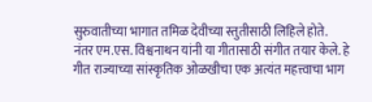सुरुवातीच्या भागात तमिळ देवीच्या स्तुतीसाठी लिहिले होते.
नंतर एम.एस. विश्वनाथन यांनी या गीतासाठी संगीत तयार केले. हे गीत राज्याच्या सांस्कृतिक ओळखीचा एक अत्यंत महत्त्वाचा भाग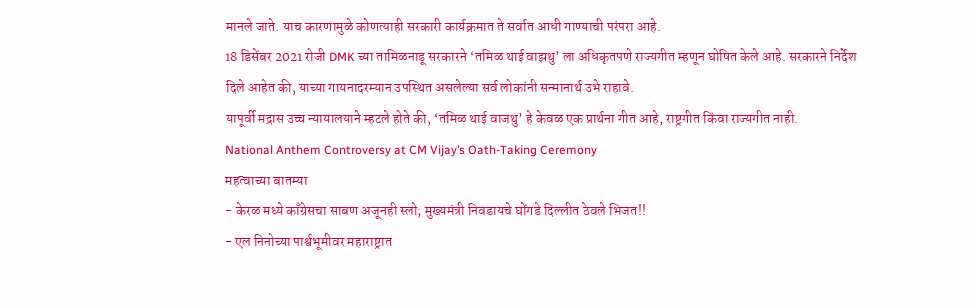मानले जाते. याच कारणामुळे कोणत्याही सरकारी कार्यक्रमात ते सर्वात आधी गाण्याची परंपरा आहे.
18 डिसेंबर 2021 रोजी DMK च्या तामिळनाडू सरकारने ‘तमिळ थाई वाझथु’ ला अधिकृतपणे राज्यगीत म्हणून घोषित केले आहे. सरकारने निर्देश दिले आहेत की, याच्या गायनादरम्यान उपस्थित असलेल्या सर्व लोकांनी सन्मानार्थ उभे राहावे.
यापूर्वी मद्रास उच्च न्यायालयाने म्हटले होते की, ‘तमिळ थाई वाजथु’ हे केवळ एक प्रार्थना गीत आहे, राष्ट्रगीत किंवा राज्यगीत नाही.
National Anthem Controversy at CM Vijay’s Oath-Taking Ceremony
महत्वाच्या बातम्या
- केरळ मध्ये काँग्रेसचा साबण अजूनही स्लो; मुख्यमंत्री निवडायचे घोंगडे दिल्लीत ठेवले भिजत!!
- एल निनोच्या पार्श्वभूमीवर महाराष्ट्रात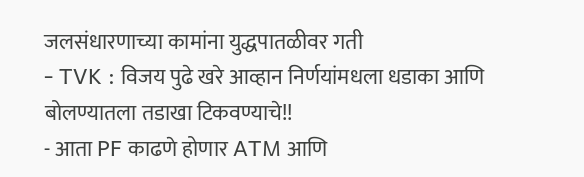जलसंधारणाच्या कामांना युद्धपातळीवर गती
- TVK : विजय पुढे खरे आव्हान निर्णयांमधला धडाका आणि बोलण्यातला तडाखा टिकवण्याचे!!
- आता PF काढणे होणार ATM आणि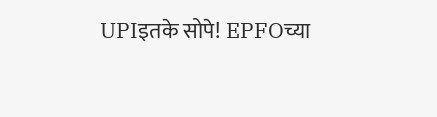UPIइतके सोपे! EPFOच्या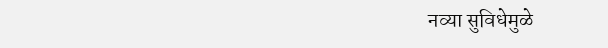नव्या सुविधेमुळे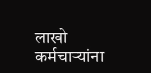लाखो कर्मचाऱ्यांना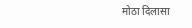मोठा दिलासा